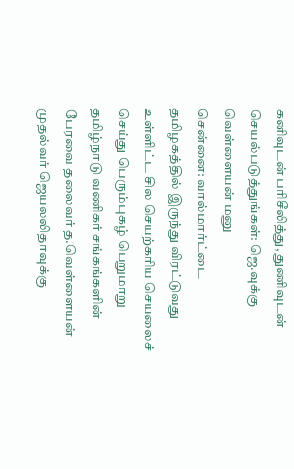கனிவுடன் பரிசீலித்து, துணிவுடன் செயல்படுத்துங்கள்: ஜெ.வுக்கு வெள்ளையன் மனு
சென்னை: வால்மார்ட்டை தமிழகத்தில் இருந்து விரட்டுவது உள்ளிட்ட சில செயற்கரிய செயலைச் செய்து பெரும்புகழ் பெறுமாறு தமிழ்நாடு வணிகர் சங்கங்களின் பேரவை தலைவர் த.வெள்ளையன் முதல்வர் ஜெயலலிதாவுக்கு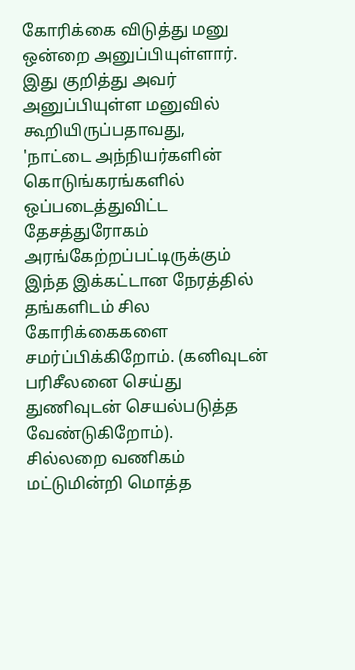கோரிக்கை விடுத்து மனு ஒன்றை அனுப்பியுள்ளார்.
இது குறித்து அவர் அனுப்பியுள்ள மனுவில் கூறியிருப்பதாவது,
'நாட்டை அந்நியர்களின் கொடுங்கரங்களில் ஒப்படைத்துவிட்ட தேசத்துரோகம் அரங்கேற்றப்பட்டிருக்கும் இந்த இக்கட்டான நேரத்தில் தங்களிடம் சில கோரிக்கைகளை சமர்ப்பிக்கிறோம். (கனிவுடன் பரிசீலனை செய்து துணிவுடன் செயல்படுத்த வேண்டுகிறோம்).
சில்லறை வணிகம் மட்டுமின்றி மொத்த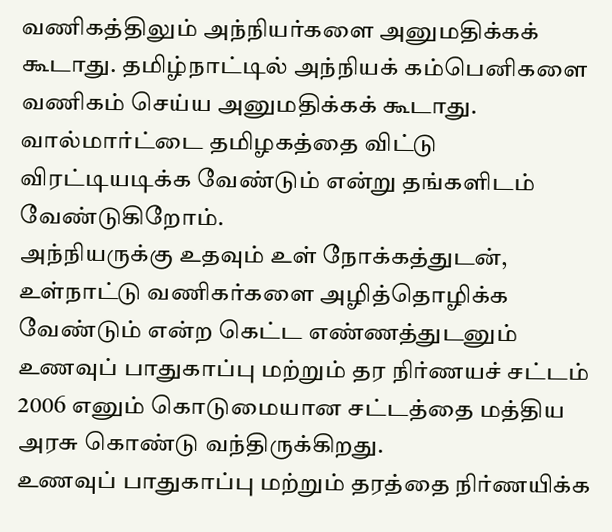வணிகத்திலும் அந்நியர்களை அனுமதிக்கக் கூடாது. தமிழ்நாட்டில் அந்நியக் கம்பெனிகளை வணிகம் செய்ய அனுமதிக்கக் கூடாது. வால்மார்ட்டை தமிழகத்தை விட்டு விரட்டியடிக்க வேண்டும் என்று தங்களிடம் வேண்டுகிறோம்.
அந்நியருக்கு உதவும் உள் நோக்கத்துடன், உள்நாட்டு வணிகர்களை அழித்தொழிக்க வேண்டும் என்ற கெட்ட எண்ணத்துடனும் உணவுப் பாதுகாப்பு மற்றும் தர நிர்ணயச் சட்டம் 2006 எனும் கொடுமையான சட்டத்தை மத்திய அரசு கொண்டு வந்திருக்கிறது.
உணவுப் பாதுகாப்பு மற்றும் தரத்தை நிர்ணயிக்க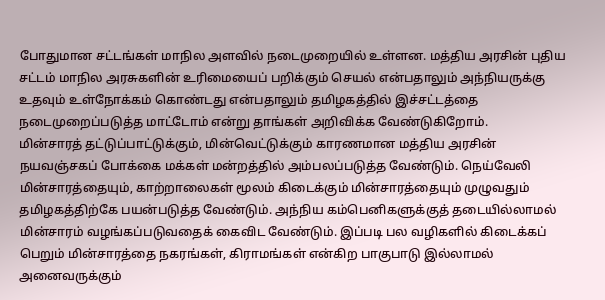போதுமான சட்டங்கள் மாநில அளவில் நடைமுறையில் உள்ளன. மத்திய அரசின் புதிய சட்டம் மாநில அரசுகளின் உரிமையைப் பறிக்கும் செயல் என்பதாலும் அந்நியருக்கு உதவும் உள்நோக்கம் கொண்டது என்பதாலும் தமிழகத்தில் இச்சட்டத்தை நடைமுறைப்படுத்த மாட்டோம் என்று தாங்கள் அறிவிக்க வேண்டுகிறோம்.
மின்சாரத் தட்டுப்பாட்டுக்கும், மின்வெட்டுக்கும் காரணமான மத்திய அரசின் நயவஞ்சகப் போக்கை மக்கள் மன்றத்தில் அம்பலப்படுத்த வேண்டும். நெய்வேலி மின்சாரத்தையும், காற்றாலைகள் மூலம் கிடைக்கும் மின்சாரத்தையும் முழுவதும் தமிழகத்திற்கே பயன்படுத்த வேண்டும். அந்நிய கம்பெனிகளுக்குத் தடையில்லாமல் மின்சாரம் வழங்கப்படுவதைக் கைவிட வேண்டும். இப்படி பல வழிகளில் கிடைக்கப் பெறும் மின்சாரத்தை நகரங்கள், கிராமங்கள் என்கிற பாகுபாடு இல்லாமல் அனைவருக்கும்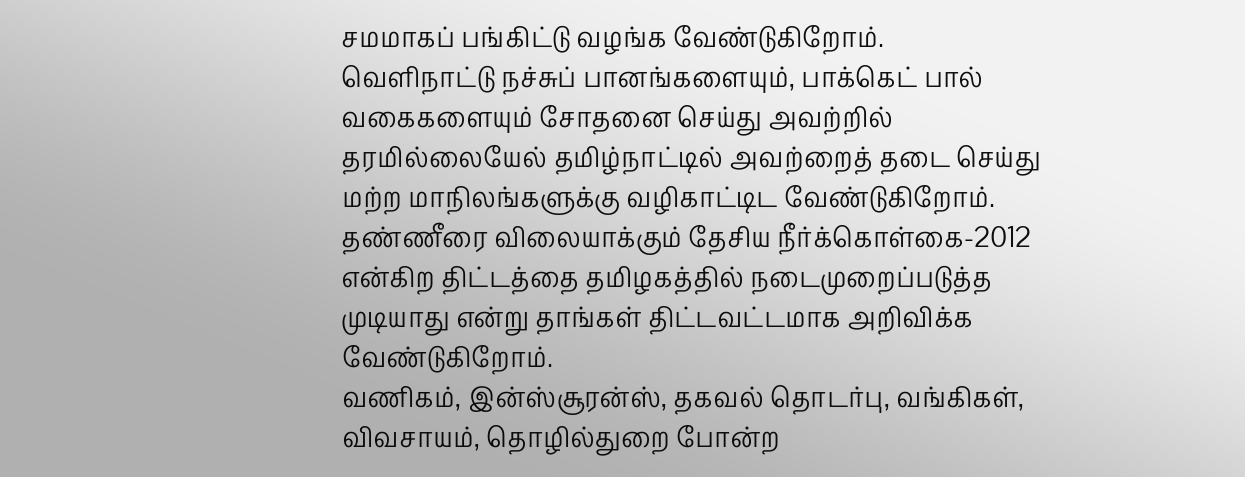சமமாகப் பங்கிட்டு வழங்க வேண்டுகிறோம்.
வெளிநாட்டு நச்சுப் பானங்களையும், பாக்கெட் பால் வகைகளையும் சோதனை செய்து அவற்றில் தரமில்லையேல் தமிழ்நாட்டில் அவற்றைத் தடை செய்து மற்ற மாநிலங்களுக்கு வழிகாட்டிட வேண்டுகிறோம்.
தண்ணீரை விலையாக்கும் தேசிய நீர்க்கொள்கை-2012 என்கிற திட்டத்தை தமிழகத்தில் நடைமுறைப்படுத்த முடியாது என்று தாங்கள் திட்டவட்டமாக அறிவிக்க வேண்டுகிறோம்.
வணிகம், இன்ஸ்சூரன்ஸ், தகவல் தொடர்பு, வங்கிகள், விவசாயம், தொழில்துறை போன்ற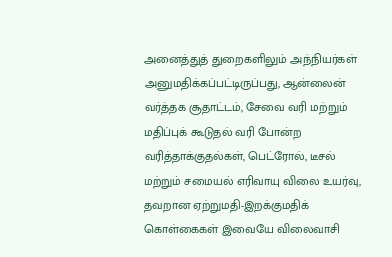அனைத்துத் துறைகளிலும் அந்நியர்கள் அனுமதிக்கப்பட்டிருப்பது, ஆன்லைன் வர்த்தக சூதாட்டம், சேவை வரி மற்றும் மதிப்புக் கூடுதல் வரி போன்ற வரித்தாக்குதல்கள், பெட்ரோல், டீசல் மற்றும் சமையல் எரிவாயு விலை உயர்வு, தவறான ஏற்றுமதி-இறக்குமதிக் கொள்கைகள் இவையே விலைவாசி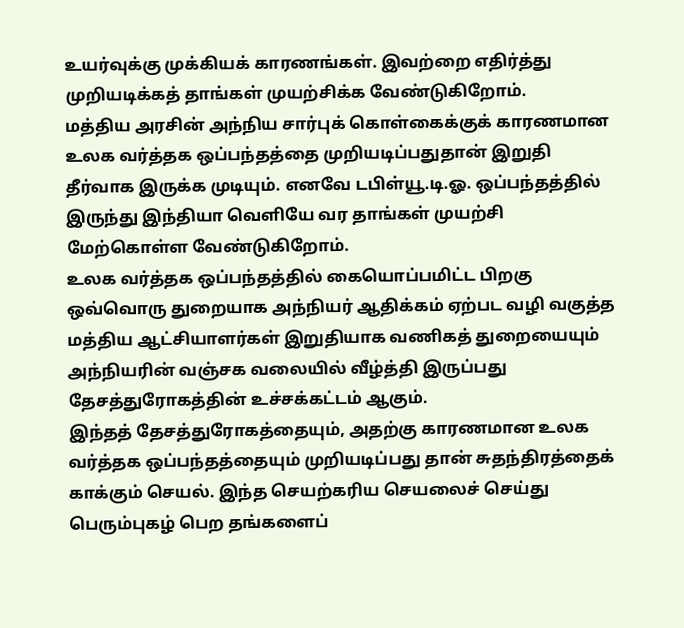உயர்வுக்கு முக்கியக் காரணங்கள். இவற்றை எதிர்த்து முறியடிக்கத் தாங்கள் முயற்சிக்க வேண்டுகிறோம்.
மத்திய அரசின் அந்நிய சார்புக் கொள்கைக்குக் காரணமான உலக வர்த்தக ஒப்பந்தத்தை முறியடிப்பதுதான் இறுதி தீர்வாக இருக்க முடியும். எனவே டபிள்யூ.டி.ஓ. ஒப்பந்தத்தில் இருந்து இந்தியா வெளியே வர தாங்கள் முயற்சி மேற்கொள்ள வேண்டுகிறோம்.
உலக வர்த்தக ஒப்பந்தத்தில் கையொப்பமிட்ட பிறகு ஒவ்வொரு துறையாக அந்நியர் ஆதிக்கம் ஏற்பட வழி வகுத்த மத்திய ஆட்சியாளர்கள் இறுதியாக வணிகத் துறையையும் அந்நியரின் வஞ்சக வலையில் வீழ்த்தி இருப்பது தேசத்துரோகத்தின் உச்சக்கட்டம் ஆகும்.
இந்தத் தேசத்துரோகத்தையும், அதற்கு காரணமான உலக வர்த்தக ஒப்பந்தத்தையும் முறியடிப்பது தான் சுதந்திரத்தைக் காக்கும் செயல். இந்த செயற்கரிய செயலைச் செய்து பெரும்புகழ் பெற தங்களைப்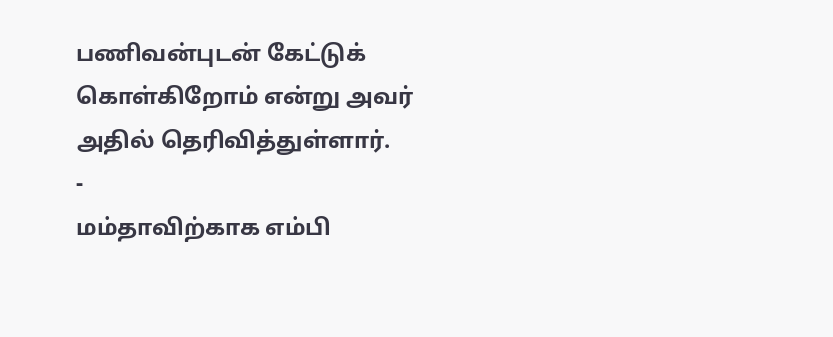பணிவன்புடன் கேட்டுக் கொள்கிறோம் என்று அவர் அதில் தெரிவித்துள்ளார்.
-
மம்தாவிற்காக எம்பி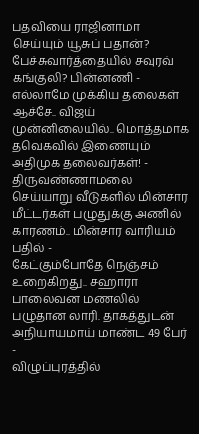பதவியை ராஜினாமா செய்யும் யூசுப் பதான்? பேச்சுவார்த்தையில் சவுரவ் கங்குலி? பின்னணி -
எல்லாமே முக்கிய தலைகள் ஆச்சே.. விஜய் முன்னிலையில்.. மொத்தமாக தவெகவில் இணையும் அதிமுக தலைவர்கள்! -
திருவண்ணாமலை செய்யாறு வீடுகளில் மின்சார மீட்டர்கள் பழுதுக்கு அணில் காரணம்.. மின்சார வாரியம் பதில் -
கேட்கும்போதே நெஞ்சம் உறைகிறது.. சஹாரா பாலைவன மணலில் பழுதான லாரி. தாகத்துடன் அநியாயமாய் மாண்ட 49 பேர் -
விழுப்புரத்தில்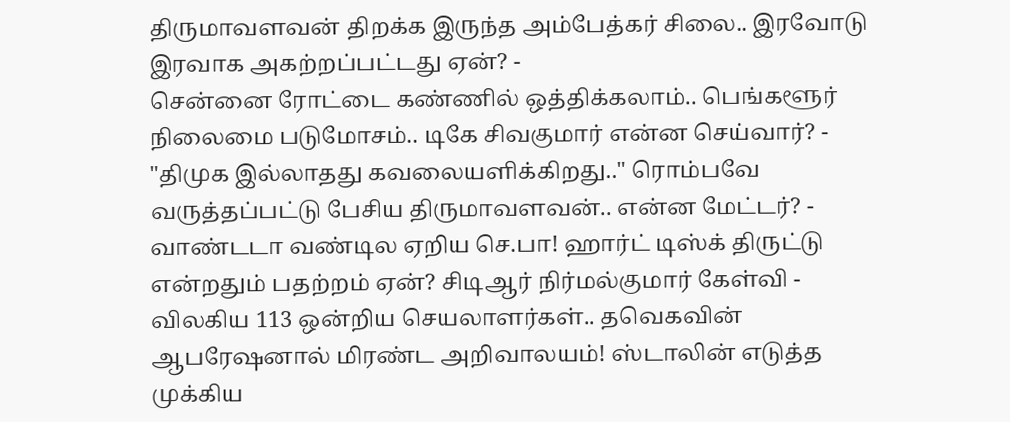திருமாவளவன் திறக்க இருந்த அம்பேத்கர் சிலை.. இரவோடு இரவாக அகற்றப்பட்டது ஏன்? -
சென்னை ரோட்டை கண்ணில் ஒத்திக்கலாம்.. பெங்களூர் நிலைமை படுமோசம்.. டிகே சிவகுமார் என்ன செய்வார்? -
"திமுக இல்லாதது கவலையளிக்கிறது.." ரொம்பவே வருத்தப்பட்டு பேசிய திருமாவளவன்.. என்ன மேட்டர்? -
வாண்டடா வண்டில ஏறிய செ.பா! ஹார்ட் டிஸ்க் திருட்டு என்றதும் பதற்றம் ஏன்? சிடிஆர் நிர்மல்குமார் கேள்வி -
விலகிய 113 ஒன்றிய செயலாளர்கள்.. தவெகவின் ஆபரேஷனால் மிரண்ட அறிவாலயம்! ஸ்டாலின் எடுத்த முக்கிய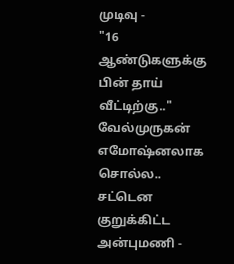முடிவு -
"16 ஆண்டுகளுக்கு பின் தாய் வீட்டிற்கு.." வேல்முருகன் எமோஷ்னலாக சொல்ல.. சட்டென குறுக்கிட்ட அன்புமணி -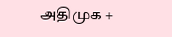அதிமுக +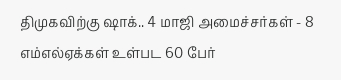திமுகவிற்கு ஷாக்.. 4 மாஜி அமைச்சர்கள் - 8 எம்எல்ஏக்கள் உள்பட 60 பேர்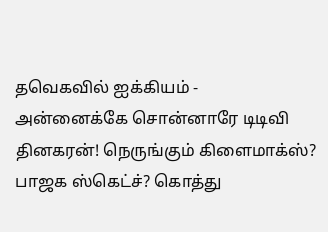தவெகவில் ஐக்கியம் -
அன்னைக்கே சொன்னாரே டிடிவி தினகரன்! நெருங்கும் கிளைமாக்ஸ்? பாஜக ஸ்கெட்ச்? கொத்து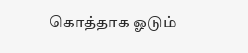கொத்தாக ஓடும்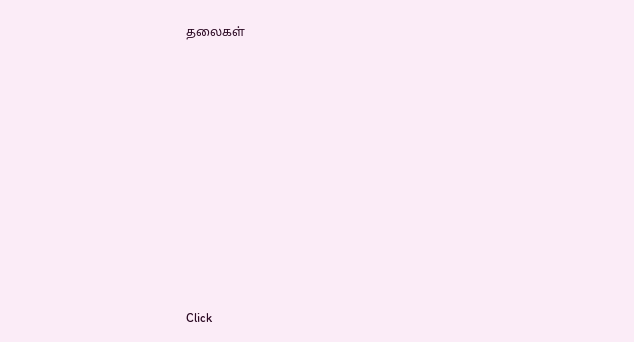தலைகள்












Click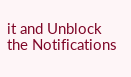it and Unblock the Notifications